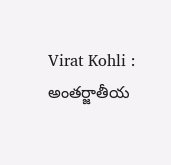Virat Kohli : అంతర్జాతీయ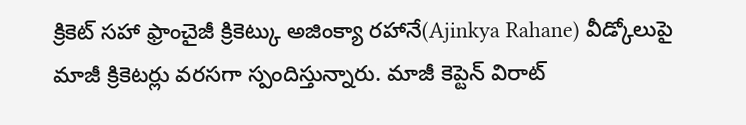క్రికెట్ సహా ఫ్రాంచైజీ క్రికెట్కు అజింక్యా రహానే(Ajinkya Rahane) వీడ్కోలుపై మాజీ క్రికెటర్లు వరసగా స్పందిస్తున్నారు. మాజీ కెప్టెన్ విరాట్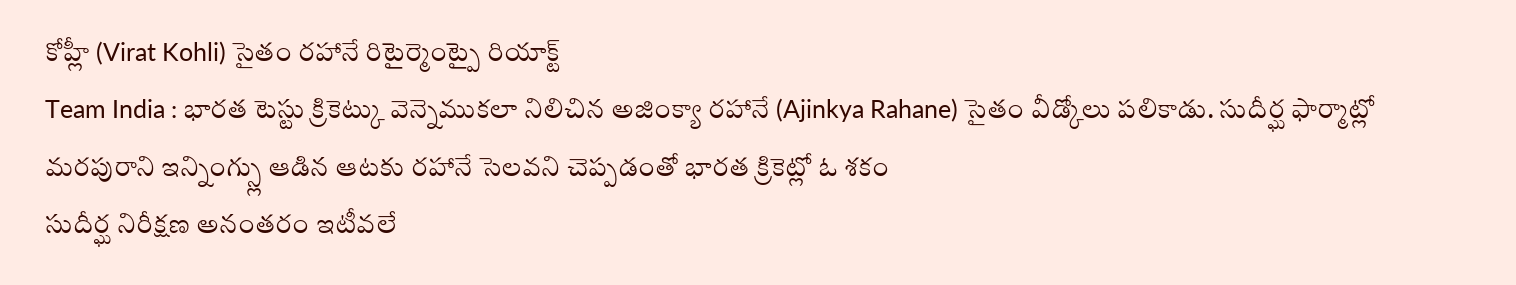కోహ్లీ (Virat Kohli) సైతం రహానే రిటైర్మెంట్పై రియాక్ట్
Team India : భారత టెస్టు క్రికెట్కు వెన్నెముకలా నిలిచిన అజింక్యా రహానే (Ajinkya Rahane) సైతం వీడ్కోలు పలికాడు. సుదీర్ఘ ఫార్మాట్లో మరపురాని ఇన్నింగ్స్లు ఆడిన ఆటకు రహానే సెలవని చెప్పడంతో భారత క్రికెట్లో ఓ శకం
సుదీర్ఘ నిరీక్షణ అనంతరం ఇటీవలే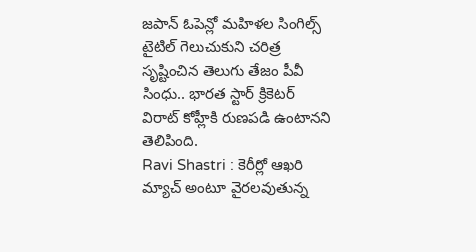జపాన్ ఓపెన్లో మహిళల సింగిల్స్ టైటిల్ గెలుచుకుని చరిత్ర సృష్టించిన తెలుగు తేజం పీవీ సింధు.. భారత స్టార్ క్రికెటర్ విరాట్ కోహ్లీకి రుణపడి ఉంటానని తెలిపింది.
Ravi Shastri : కెరీర్లో ఆఖరి మ్యాచ్ అంటూ వైరలవుతున్న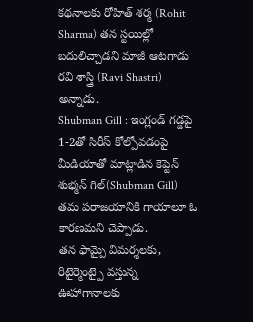కథనాలకు రోహిత్ శర్మ (Rohit Sharma) తన స్టయిల్లో బదులిచ్చాడని మాజీ ఆటగాడు రవి శాస్త్రి (Ravi Shastri) అన్నాడు.
Shubman Gill : ఇంగ్లండ్ గడ్డపై 1-2తో సిరీస్ కోల్పోవడంపై మీడియాతో మాట్లాడిన కెప్టెన్ శుభ్మన్ గిల్(Shubman Gill) తమ పరాజయానికి గాయాలూ ఓ కారణమని చెప్పాడు.
తన ఫామ్పై విమర్శలకు, రిటైర్మెంట్పై వస్తున్న ఊహాగానాలకు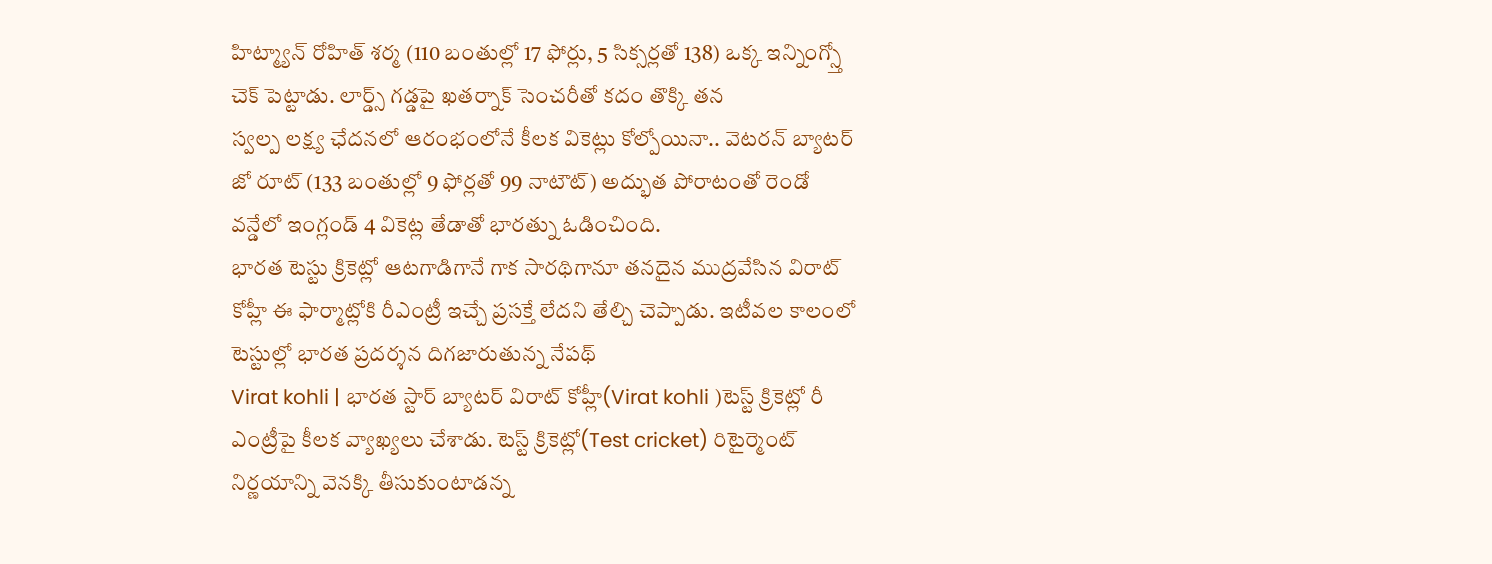హిట్మ్యాన్ రోహిత్ శర్మ (110 బంతుల్లో 17 ఫోర్లు, 5 సిక్సర్లతో 138) ఒక్క ఇన్నింగ్స్తో చెక్ పెట్టాడు. లార్డ్స్ గడ్డపై ఖతర్నాక్ సెంచరీతో కదం తొక్కి తన
స్వల్ప లక్ష్య ఛేదనలో ఆరంభంలోనే కీలక వికెట్లు కోల్పోయినా.. వెటరన్ బ్యాటర్ జో రూట్ (133 బంతుల్లో 9 ఫోర్లతో 99 నాటౌట్) అద్భుత పోరాటంతో రెండో వన్డేలో ఇంగ్లండ్ 4 వికెట్ల తేడాతో భారత్ను ఓడించింది.
భారత టెస్టు క్రికెట్లో ఆటగాడిగానే గాక సారథిగానూ తనదైన ముద్రవేసిన విరాట్ కోహ్లీ ఈ ఫార్మాట్లోకి రీఎంట్రీ ఇచ్చే ప్రసక్తే లేదని తేల్చి చెప్పాడు. ఇటీవల కాలంలో టెస్టుల్లో భారత ప్రదర్శన దిగజారుతున్న నేపథ్
Virat kohli | భారత స్టార్ బ్యాటర్ విరాట్ కోహ్లీ(Virat kohli )టెస్ట్ క్రికెట్లో రీ ఎంట్రీపై కీలక వ్యాఖ్యలు చేశాడు. టెస్ట్ క్రికెట్లో(Test cricket) రిటైర్మెంట్ నిర్ణయాన్ని వెనక్కి తీసుకుంటాడన్న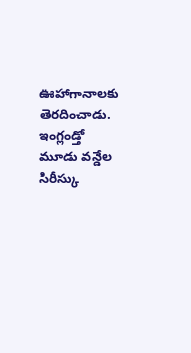ఊహాగానాలకు తెరదించాడు.
ఇంగ్లండ్తో మూడు వన్డేల సిరీస్కు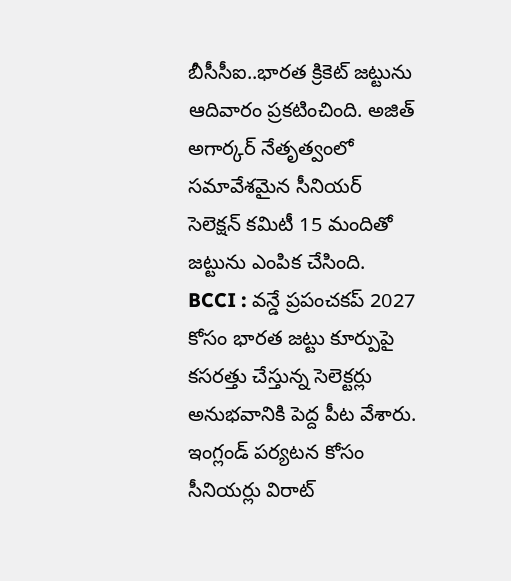బీసీసీఐ..భారత క్రికెట్ జట్టును ఆదివారం ప్రకటించింది. అజిత్ అగార్కర్ నేతృత్వంలో సమావేశమైన సీనియర్ సెలెక్షన్ కమిటీ 15 మందితో జట్టును ఎంపిక చేసింది.
BCCI : వన్డే ప్రపంచకప్ 2027 కోసం భారత జట్టు కూర్పుపై కసరత్తు చేస్తున్న సెలెక్టర్లు అనుభవానికి పెద్ద పీట వేశారు. ఇంగ్లండ్ పర్యటన కోసం సీనియర్లు విరాట్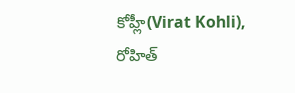కోహ్లీ(Virat Kohli), రోహిత్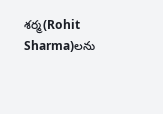శర్మ(Rohit Sharma)లను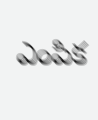ఎంపిక